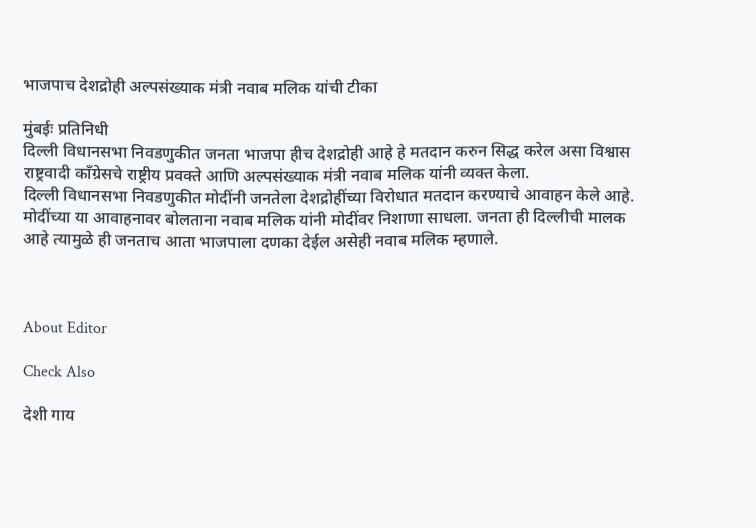भाजपाच देशद्रोही अल्पसंख्याक मंत्री नवाब मलिक यांची टीका

मुंबईः प्रतिनिधी
दिल्ली विधानसभा निवडणुकीत जनता भाजपा हीच देशद्रोही आहे हे मतदान करुन सिद्ध करेल असा विश्वास राष्ट्रवादी काँग्रेसचे राष्ट्रीय प्रवक्ते आणि अल्पसंख्याक मंत्री नवाब मलिक यांनी व्यक्त केला.
दिल्ली विधानसभा निवडणुकीत मोदींनी जनतेला देशद्रोहींच्या विरोधात मतदान करण्याचे आवाहन केले आहे.
मोदींच्या या आवाहनावर बोलताना नवाब मलिक यांनी मोदींवर निशाणा साधला. जनता ही दिल्लीची मालक आहे त्यामुळे ही जनताच आता भाजपाला दणका देईल असेही नवाब मलिक म्हणाले.



About Editor

Check Also

देशी गाय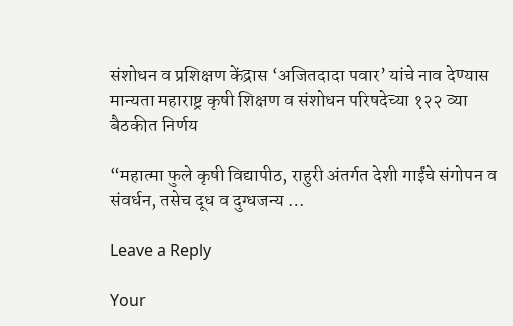संशोधन व प्रशिक्षण केंद्रास ‘अजितदादा पवार’ यांचे नाव देण्यास मान्यता महाराष्ट्र कृषी शिक्षण व संशोधन परिषदेच्या १२२ व्या बैठकीत निर्णय

“महात्मा फुले कृषी विद्यापीठ, राहुरी अंतर्गत देशी गाईंचे संगोपन व संवर्धन, तसेच दूध व दुग्धजन्य …

Leave a Reply

Your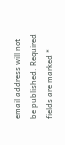email address will not be published. Required fields are marked *